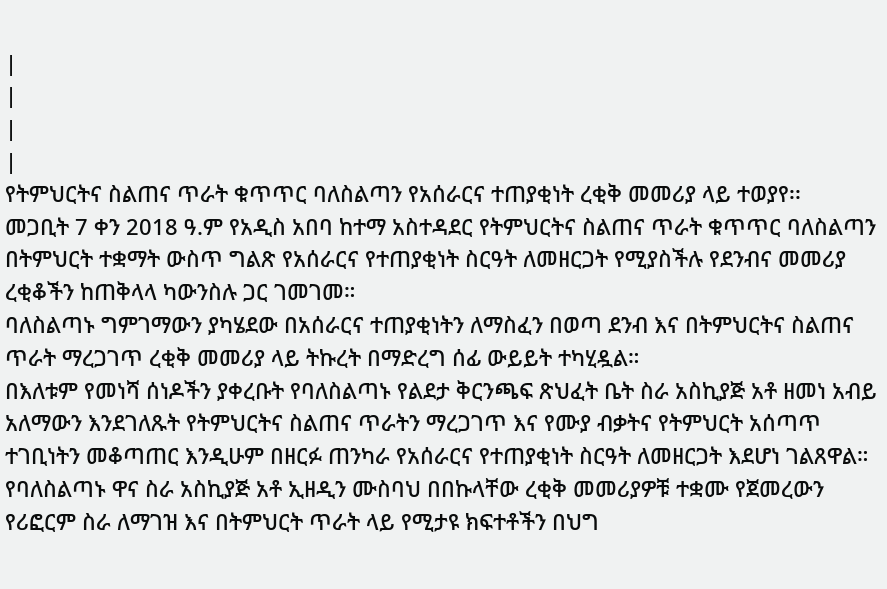|
|
|
|
የትምህርትና ስልጠና ጥራት ቁጥጥር ባለስልጣን የአሰራርና ተጠያቂነት ረቂቅ መመሪያ ላይ ተወያየ፡፡
መጋቢት 7 ቀን 2018 ዓ.ም የአዲስ አበባ ከተማ አስተዳደር የትምህርትና ስልጠና ጥራት ቁጥጥር ባለስልጣን በትምህርት ተቋማት ውስጥ ግልጽ የአሰራርና የተጠያቂነት ስርዓት ለመዘርጋት የሚያስችሉ የደንብና መመሪያ ረቂቆችን ከጠቅላላ ካውንስሉ ጋር ገመገመ።
ባለስልጣኑ ግምገማውን ያካሄደው በአሰራርና ተጠያቂነትን ለማስፈን በወጣ ደንብ እና በትምህርትና ስልጠና ጥራት ማረጋገጥ ረቂቅ መመሪያ ላይ ትኩረት በማድረግ ሰፊ ውይይት ተካሂዷል።
በእለቱም የመነሻ ሰነዶችን ያቀረቡት የባለስልጣኑ የልደታ ቅርንጫፍ ጽህፈት ቤት ስራ አስኪያጅ አቶ ዘመነ አብይ አለማውን እንደገለጹት የትምህርትና ስልጠና ጥራትን ማረጋገጥ እና የሙያ ብቃትና የትምህርት አሰጣጥ ተገቢነትን መቆጣጠር እንዲሁም በዘርፉ ጠንካራ የአሰራርና የተጠያቂነት ስርዓት ለመዘርጋት እደሆነ ገልጸዋል።
የባለስልጣኑ ዋና ስራ አስኪያጅ አቶ ኢዘዲን ሙስባህ በበኩላቸው ረቂቅ መመሪያዎቹ ተቋሙ የጀመረውን የሪፎርም ስራ ለማገዝ እና በትምህርት ጥራት ላይ የሚታዩ ክፍተቶችን በህግ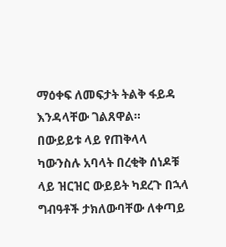ማዕቀፍ ለመፍታት ትልቅ ፋይዳ እንዳላቸው ገልጸዋል።
በውይይቱ ላይ የጠቅላላ ካውንስሉ አባላት በረቂቅ ሰነዶቹ ላይ ዝርዝር ውይይት ካደረጉ በኋላ ግብዓቶች ታክለውባቸው ለቀጣይ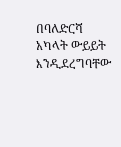በባለድርሻ አካላት ውይይት እንዲደረግባቸው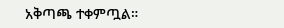አቅጣጫ ተቀምጧል።